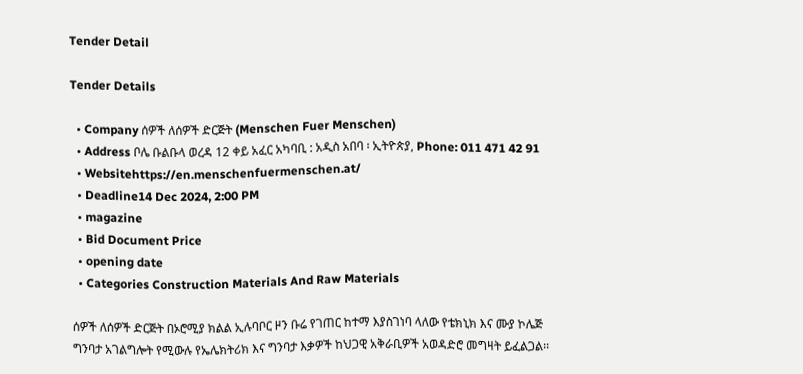Tender Detail

Tender Details

  • Company ሰዎች ለሰዎች ድርጅት (Menschen Fuer Menschen)
  • Address ቦሌ ቡልቡላ ወረዳ 12 ቀይ አፈር አካባቢ : አዲስ አበባ ፡ ኢትዮጵያ, Phone: 011 471 42 91
  • Websitehttps://en.menschenfuermenschen.at/
  • Deadline14 Dec 2024, 2:00 PM
  • magazine
  • Bid Document Price
  • opening date
  • Categories Construction Materials And Raw Materials

ሰዎች ለሰዎች ድርጅት በኦሮሚያ ክልል ኢሉባቦር ዞን ቡሬ የገጠር ከተማ እያስገነባ ላለው የቴክኒክ እና ሙያ ኮሌጅ ግንባታ አገልግሎት የሚውሉ የኤሌክትሪክ እና ግንባታ እቃዎች ከህጋዊ አቅራቢዎች አወዳድሮ መግዛት ይፈልጋል፡፡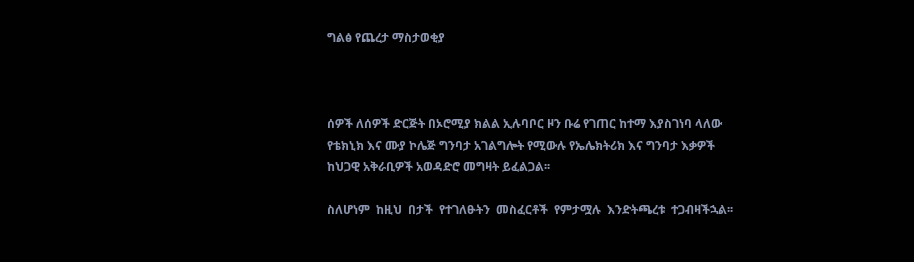ግልፅ የጨረታ ማስታወቂያ



ሰዎች ለሰዎች ድርጅት በኦሮሚያ ክልል ኢሉባቦር ዞን ቡሬ የገጠር ከተማ እያስገነባ ላለው የቴክኒክ እና ሙያ ኮሌጅ ግንባታ አገልግሎት የሚውሉ የኤሌክትሪክ እና ግንባታ እቃዎች ከህጋዊ አቅራቢዎች አወዳድሮ መግዛት ይፈልጋል፡፡

ስለሆነም  ከዚህ  በታች  የተገለፁትን  መስፈርቶች  የምታሟሉ  እንድትጫረቱ  ተጋብዛችኋል፡፡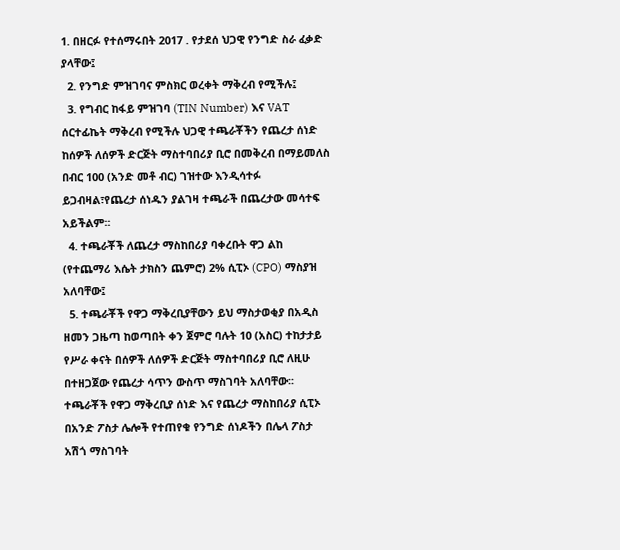1. በዘርፉ የተሰማሩበት 2017 . የታደሰ ህጋዊ የንግድ ስራ ፈቃድ ያላቸው፤
  2. የንግድ ምዝገባና ምስክር ወረቀት ማቅረብ የሚችሉ፤
  3. የግብር ከፋይ ምዝገባ (TIN Number) እና VAT ሰርተፊኬት ማቅረብ የሚችሉ ህጋዊ ተጫራቾችን የጨረታ ሰነድ ከሰዎች ለሰዎች ድርጅት ማስተባበሪያ ቢሮ በመቅረብ በማይመለስ በብር 100 (አንድ መቶ ብር) ገዝተው እንዲሳተፉ ይጋብዛል፣የጨረታ ሰነዱን ያልገዛ ተጫራች በጨረታው መሳተፍ አይችልም፡፡
  4. ተጫራቾች ለጨረታ ማስከበሪያ ባቀረቡት ዋጋ ልከ (የተጨማሪ እሴት ታክስን ጨምሮ) 2% ሲፒኦ (CPO) ማስያዝ አለባቸው፤
  5. ተጫራቾች የዋጋ ማቅረቢያቸውን ይህ ማስታወቂያ በአዲስ ዘመን ጋዜጣ ከወጣበት ቀን ጀምሮ ባሉት 10 (አስር) ተከታታይ የሥራ ቀናት በሰዎች ለሰዎች ድርጅት ማስተባበሪያ ቢሮ ለዚሁ በተዘጋጀው የጨረታ ሳጥን ውስጥ ማስገባት አለባቸው፡፡ተጫራቾች የዋጋ ማቅረቢያ ሰነድ እና የጨረታ ማስከበሪያ ሲፒኦ በአንድ ፖስታ ሌሎች የተጠየቁ የንግድ ሰነዶችን በሌላ ፖስታ አሽጎ ማስገባት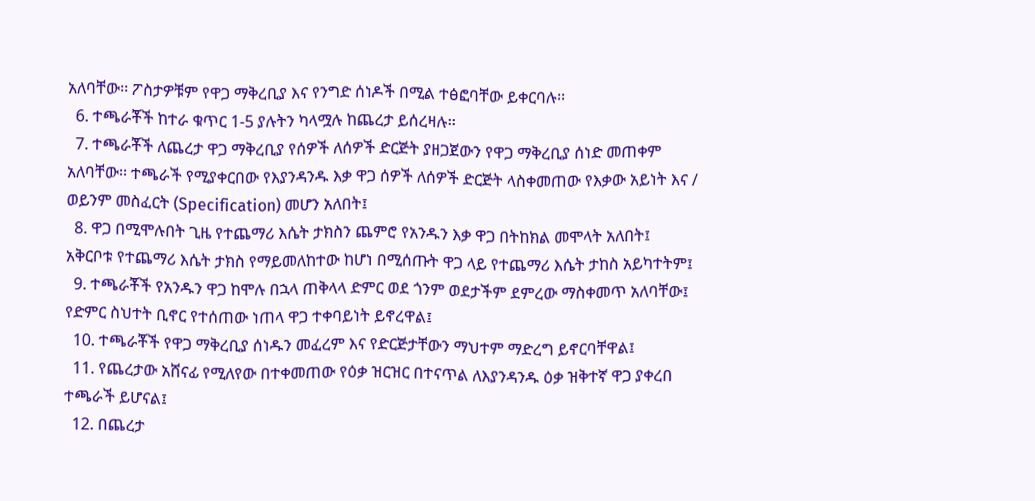አለባቸው፡፡ ፖስታዎቹም የዋጋ ማቅረቢያ እና የንግድ ሰነዶች በሚል ተፅፎባቸው ይቀርባሉ፡፡
  6. ተጫራቾች ከተራ ቁጥር 1-5 ያሉትን ካላሟሉ ከጨረታ ይሰረዛሉ፡፡
  7. ተጫራቾች ለጨረታ ዋጋ ማቅረቢያ የሰዎች ለሰዎች ድርጅት ያዘጋጀውን የዋጋ ማቅረቢያ ሰነድ መጠቀም አለባቸው፡፡ ተጫራች የሚያቀርበው የእያንዳንዱ እቃ ዋጋ ሰዎች ለሰዎች ድርጅት ላስቀመጠው የእቃው አይነት እና / ወይንም መስፈርት (Specification) መሆን አለበት፤
  8. ዋጋ በሚሞሉበት ጊዜ የተጨማሪ እሴት ታክስን ጨምሮ የአንዱን እቃ ዋጋ በትከክል መሞላት አለበት፤ አቅርቦቱ የተጨማሪ እሴት ታክስ የማይመለከተው ከሆነ በሚሰጡት ዋጋ ላይ የተጨማሪ እሴት ታከስ አይካተትም፤
  9. ተጫራቾች የአንዱን ዋጋ ከሞሉ በኋላ ጠቅላላ ድምር ወደ ጎንም ወደታችም ደምረው ማስቀመጥ አለባቸው፤ የድምር ስህተት ቢኖር የተሰጠው ነጠላ ዋጋ ተቀባይነት ይኖረዋል፤
  10. ተጫራቾች የዋጋ ማቅረቢያ ሰነዱን መፈረም እና የድርጅታቸውን ማህተም ማድረግ ይኖርባቸዋል፤
  11. የጨረታው አሸናፊ የሚለየው በተቀመጠው የዕቃ ዝርዝር በተናጥል ለእያንዳንዱ ዕቃ ዝቅተኛ ዋጋ ያቀረበ ተጫራች ይሆናል፤
  12. በጨረታ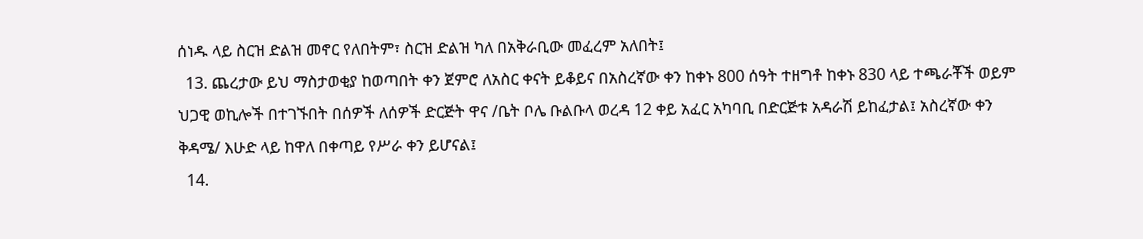ሰነዱ ላይ ስርዝ ድልዝ መኖር የለበትም፣ ስርዝ ድልዝ ካለ በአቅራቢው መፈረም አለበት፤
  13. ጨረታው ይህ ማስታወቂያ ከወጣበት ቀን ጀምሮ ለአስር ቀናት ይቆይና በአስረኛው ቀን ከቀኑ 800 ሰዓት ተዘግቶ ከቀኑ 830 ላይ ተጫራቾች ወይም ህጋዊ ወኪሎች በተገኙበት በሰዎች ለሰዎች ድርጅት ዋና /ቤት ቦሌ ቡልቡላ ወረዳ 12 ቀይ አፈር አካባቢ በድርጅቱ አዳራሽ ይከፈታል፤ አስረኛው ቀን ቅዳሜ/ እሁድ ላይ ከዋለ በቀጣይ የሥራ ቀን ይሆናል፤
  14.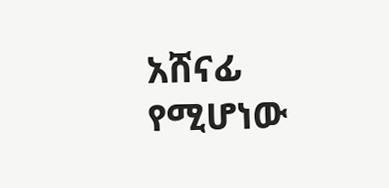አሸናፊ የሚሆነው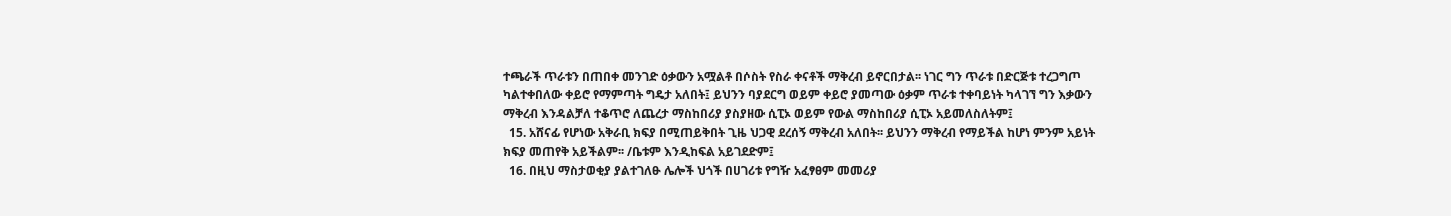ተጫራች ጥራቱን በጠበቀ መንገድ ዕቃውን አሟልቶ በሶስት የስራ ቀናቶች ማቅረብ ይኖርበታል፡፡ ነገር ግን ጥራቱ በድርጅቱ ተረጋግጦ ካልተቀበለው ቀይሮ የማምጣት ግዴታ አለበት፤ ይህንን ባያደርግ ወይም ቀይሮ ያመጣው ዕቃም ጥራቱ ተቀባይነት ካላገኘ ግን እቃውን ማቅረብ እንዳልቻለ ተቆጥሮ ለጨረታ ማስከበሪያ ያስያዘው ሲፒኦ ወይም የውል ማስከበሪያ ሲፒኦ አይመለስለትም፤
  15. አሸናፊ የሆነው አቅራቢ ክፍያ በሚጠይቅበት ጊዜ ህጋዊ ደረሰኝ ማቅረብ አለበት፡፡ ይህንን ማቅረብ የማይችል ከሆነ ምንም አይነት ክፍያ መጠየቅ አይችልም፡፡ /ቤቱም እንዲከፍል አይገደድም፤
  16. በዚህ ማስታወቂያ ያልተገለፁ ሌሎች ህጎች በሀገሪቱ የግዥ አፈፃፀም መመሪያ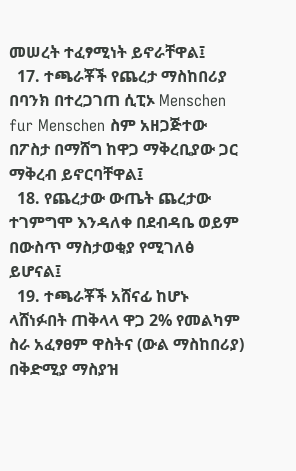መሠረት ተፈፃሚነት ይኖራቸዋል፤
  17. ተጫራቾች የጨረታ ማስከበሪያ በባንክ በተረጋገጠ ሲፒኦ Menschen fur Menschen ስም አዘጋጅተው በፖስታ በማሸግ ከዋጋ ማቅረቢያው ጋር ማቅረብ ይኖርባቸዋል፤
  18. የጨረታው ውጤት ጨረታው ተገምግሞ እንዳለቀ በደብዳቤ ወይም በውስጥ ማስታወቂያ የሚገለፅ ይሆናል፤
  19. ተጫራቾች አሸናፊ ከሆኑ ላሸነፉበት ጠቅላላ ዋጋ 2% የመልካም ስራ አፈፃፀም ዋስትና (ውል ማስከበሪያ) በቅድሚያ ማስያዝ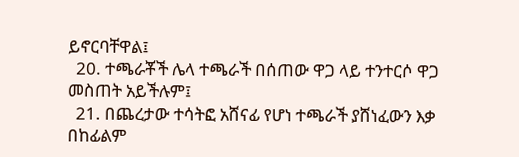ይኖርባቸዋል፤
  20. ተጫራቾች ሌላ ተጫራች በሰጠው ዋጋ ላይ ተንተርሶ ዋጋ መስጠት አይችሉም፤
  21. በጨረታው ተሳትፎ አሸናፊ የሆነ ተጫራች ያሸነፈውን እቃ በከፊልም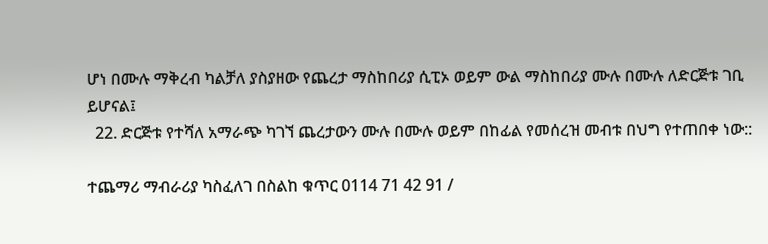ሆነ በሙሉ ማቅረብ ካልቻለ ያስያዘው የጨረታ ማስከበሪያ ሲፒኦ ወይም ውል ማስከበሪያ ሙሉ በሙሉ ለድርጅቱ ገቢ ይሆናል፤
  22. ድርጅቱ የተሻለ አማራጭ ካገኘ ጨረታውን ሙሉ በሙሉ ወይም በከፊል የመሰረዝ መብቱ በህግ የተጠበቀ ነው::

ተጨማሪ ማብራሪያ ካስፈለገ በስልከ ቁጥር 0114 71 42 91 /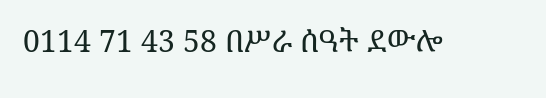0114 71 43 58 በሥራ ሰዓት ደውሎ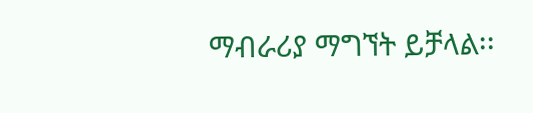ማብራሪያ ማግኘት ይቻላል፡፡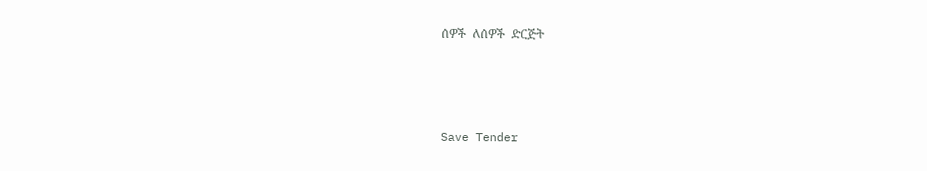ሰዎች  ለሰዎች  ድርጅት



Save Tender